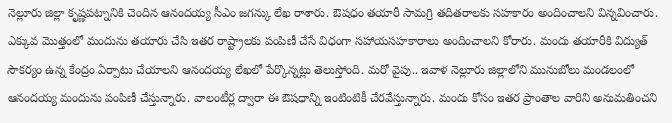నెల్లూరు జిల్లా కృష్ణపట్నానికి చెందిన ఆనందయ్య సీఎం జగన్కు లేఖ రాశారు. ఔషధం తయారీ సామగ్రి తదితరాలకు సహకారం అందించాలని విన్నవించారు. ఎక్కువ మొత్తంలో మందును తయారు చేసి ఇతర రాష్ట్రాలకు పంపిణీ చేసే విధంగా సహాయసహకారాలు అందించాలని కోరారు. మందు తయారీకి విద్యుత్ సౌకర్యం ఉన్న కేంద్రం ఏర్పాటు చేయాలని ఆనందయ్య లేఖలో పేర్కొన్నట్లు తెలుస్తోంది. మరో వైపు.. ఇవాళ నెల్లూరు జిల్లాలోని మునుబోలు మండలంలో ఆనందయ్య మందును పంపిణీ చేస్తున్నారు. వాలంటీర్ల ద్వారా ఈ ఔషధాన్ని ఇంటింటికీ చేరవేస్తున్నారు. మందు కోసం ఇతర ప్రాంతాల వారిని అనుమతించని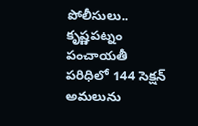పోలీసులు.. కృష్ణపట్నం పంచాయతీ పరిధిలో 144 సెక్షన్ అమలును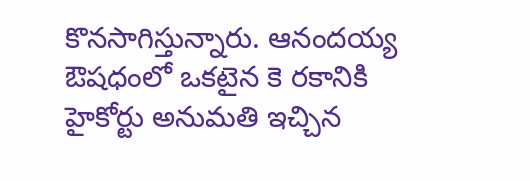కొనసాగిస్తున్నారు. ఆనందయ్య ఔషధంలో ఒకటైన కె రకానికి హైకోర్టు అనుమతి ఇచ్చిన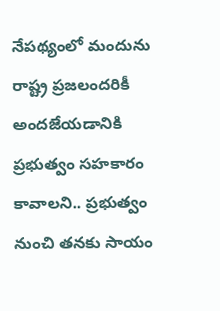నేపథ్యంలో మందును రాష్ట్ర ప్రజలందరికీ అందజేయడానికి ప్రభుత్వం సహకారం కావాలని.. ప్రభుత్వం నుంచి తనకు సాయం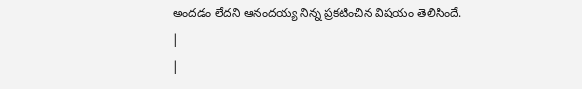అందడం లేదని ఆనందయ్య నిన్న ప్రకటించిన విషయం తెలిసిందే.
|
|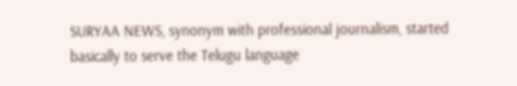SURYAA NEWS, synonym with professional journalism, started basically to serve the Telugu language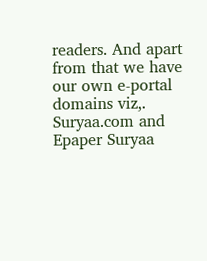readers. And apart from that we have our own e-portal domains viz,. Suryaa.com and Epaper Suryaa